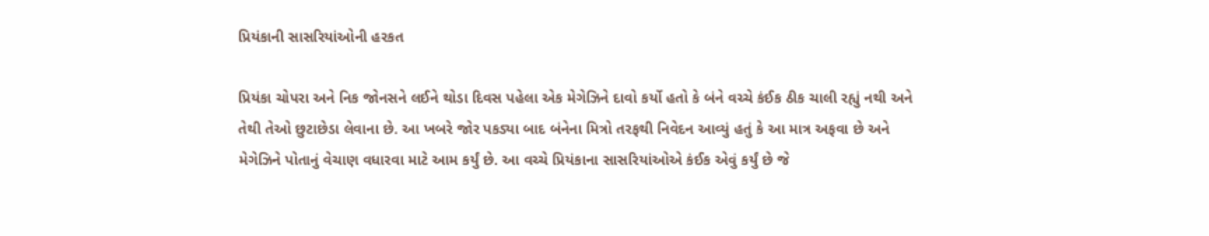પ્રિયંકાની સાસરિયાંઓની હરકત

પ્રિયંકા ચોપરા અને નિક જોનસને લઈને થોડા દિવસ પહેલા એક મેગેઝિને દાવો કર્યો હતો કે બંને વચ્ચે કંઈક ઠીક ચાલી રહ્યું નથી અને તેથી તેઓ છુટાછેડા લેવાના છે. આ ખબરે જોર પકડ્યા બાદ બંનેના મિત્રો તરફથી નિવેદન આવ્યું હતું કે આ માત્ર અફવા છે અને મેગેઝિને પોતાનું વેચાણ વધારવા માટે આમ કર્યું છે. આ વચ્ચે પ્રિયંકાના સાસરિયાંઓએ કંઈક એવું કર્યું છે જે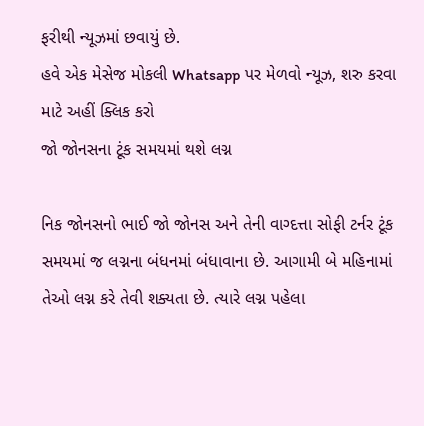ફરીથી ન્યૂઝમાં છવાયું છે.
હવે એક મેસેજ મોકલી Whatsapp પર મેળવો ન્યૂઝ, શરુ કરવા માટે અહીં ક્લિક કરો
જો જોનસના ટૂંક સમયમાં થશે લગ્ન

નિક જોનસનો ભાઈ જો જોનસ અને તેની વાગ્દત્તા સોફી ટર્નર ટૂંક સમયમાં જ લગ્નના બંધનમાં બંધાવાના છે. આગામી બે મહિનામાં તેઓ લગ્ન કરે તેવી શક્યતા છે. ત્યારે લગ્ન પહેલા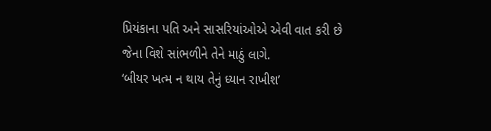પ્રિયંકાના પતિ અને સાસરિયાંઓએ એવી વાત કરી છે જેના વિશે સાંભળીને તેને માઠું લાગે.
‘બીયર ખત્મ ન થાય તેનું ધ્યાન રાખીશ’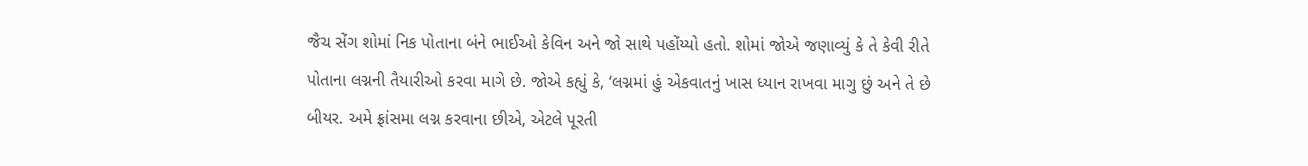જૈચ સેંગ શોમાં નિક પોતાના બંને ભાઈઓ કેવિન અને જો સાથે પહોંય્યો હતો. શોમાં જોએ જણાવ્યું કે તે કેવી રીતે પોતાના લગ્નની તૈયારીઓ કરવા માગે છે. જોએ કહ્યું કે, ‘લગ્નમાં હું એકવાતનું ખાસ ધ્યાન રાખવા માગુ છું અને તે છે બીયર. અમે ફ્રાંસમા લગ્ન કરવાના છીએ, એટલે પૂરતી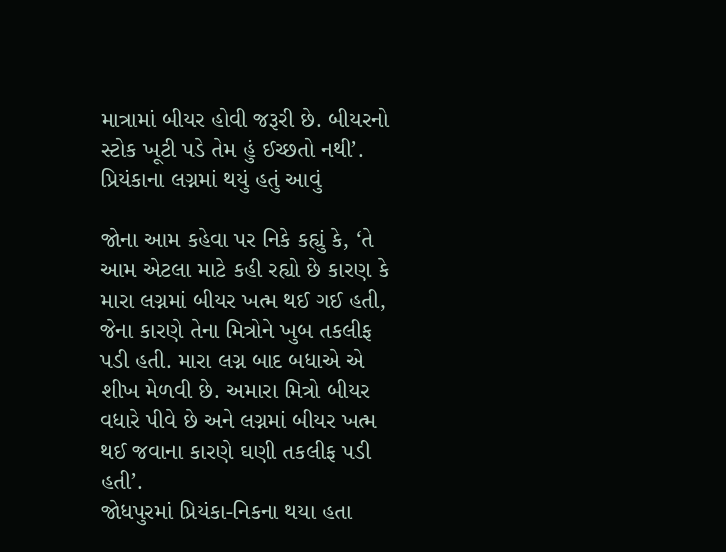માત્રામાં બીયર હોવી જરૂરી છે. બીયરનો સ્ટોક ખૂટી પડે તેમ હું ઈચ્છતો નથી’.
પ્રિયંકાના લગ્નમાં થયું હતું આવું

જોના આમ કહેવા પર નિકે કહ્યું કે, ‘તે આમ એટલા માટે કહી રહ્યો છે કારણ કે મારા લગ્નમાં બીયર ખત્મ થઈ ગઈ હતી, જેના કારણે તેના મિત્રોને ખુબ તકલીફ પડી હતી. મારા લગ્ન બાદ બધાએ એ શીખ મેળવી છે. અમારા મિત્રો બીયર વધારે પીવે છે અને લગ્નમાં બીયર ખત્મ થઈ જવાના કારણે ઘણી તકલીફ પડી હતી’.
જોધપુરમાં પ્રિયંકા-નિકના થયા હતા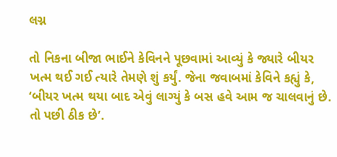લગ્ન

તો નિકના બીજા ભાઈને કેવિનને પૂછવામાં આવ્યું કે જ્યારે બીયર ખત્મ થઈ ગઈ ત્યારે તેમણે શું કર્યું. જેના જવાબમાં કેવિને કહ્યું કે, ‘બીયર ખત્મ થયા બાદ એવું લાગ્યું કે બસ હવે આમ જ ચાલવાનું છે. તો પછી ઠીક છે’.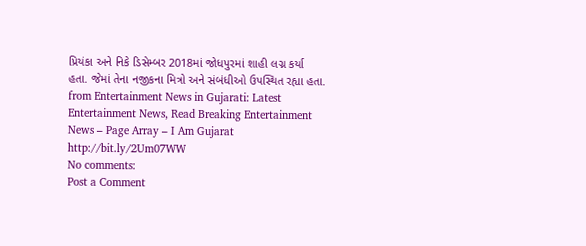પ્રિયંકા અને નિકે ડિસેમ્બર 2018માં જોધપુરમાં શાહી લગ્ન કર્યા હતા. જેમાં તેના નજીકના મિત્રો અને સંબંધીઓ ઉપસ્થિત રહ્યા હતા.
from Entertainment News in Gujarati: Latest Entertainment News, Read Breaking Entertainment News – Page Array – I Am Gujarat http://bit.ly/2Um07WW
No comments:
Post a Comment